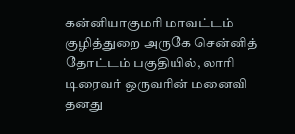கன்னியாகுமரி மாவட்டம் குழித்துறை அருகே சென்னித் தோட்டம் பகுதியில், லாரி டிரைவர் ஒருவரின் மனைவி தனது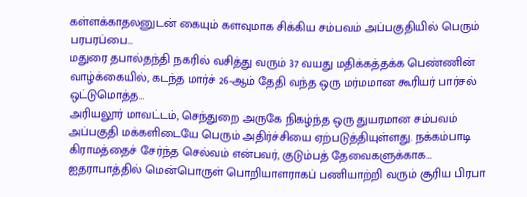கள்ளக்காதலனுடன் கையும் களவுமாக சிக்கிய சம்பவம் அப்பகுதியில் பெரும் பரபரப்பை…
மதுரை தபால்தந்தி நகரில் வசித்து வரும் 37 வயது மதிக்கத்தக்க பெண்ணின் வாழ்க்கையில், கடந்த மார்ச் 26-ஆம் தேதி வந்த ஒரு மர்மமான கூரியர் பார்சல் ஒட்டுமொத்த…
அரியலூர் மாவட்டம், செந்துறை அருகே நிகழ்ந்த ஒரு துயரமான சம்பவம் அப்பகுதி மக்களிடையே பெரும் அதிர்ச்சியை ஏற்படுத்தியுள்ளது. நக்கம்பாடி கிராமத்தைச் சேர்ந்த செல்வம் என்பவர், குடும்பத் தேவைகளுக்காக…
ஐதராபாத்தில் மென்பொருள் பொறியாளராகப் பணியாற்றி வரும் சூரிய பிரபா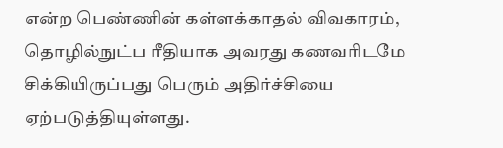என்ற பெண்ணின் கள்ளக்காதல் விவகாரம், தொழில்நுட்ப ரீதியாக அவரது கணவரிடமே சிக்கியிருப்பது பெரும் அதிர்ச்சியை ஏற்படுத்தியுள்ளது.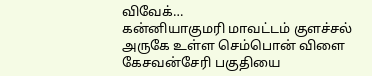விவேக்…
கன்னியாகுமரி மாவட்டம் குளச்சல் அருகே உள்ள செம்பொன் விளை கேசவன்சேரி பகுதியை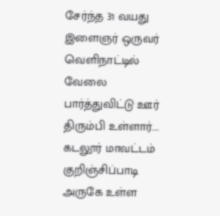சேர்ந்த 31 வயது இளைஞர் ஒருவர் வெளிநாட்டில் வேலை பார்த்துவிட்டு ஊர் திரும்பி உள்ளார்.…
கடலூர் மாவட்டம் குறிஞ்சிப்பாடி அருகே உள்ள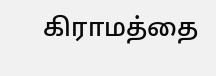கிராமத்தை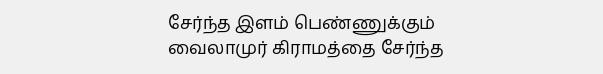சேர்ந்த இளம் பெண்ணுக்கும் வைலாமுர் கிராமத்தை சேர்ந்த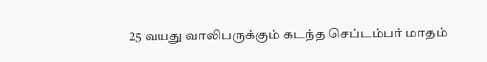25 வயது வாலிபருக்கும் கடந்த செப்டம்பர் மாதம்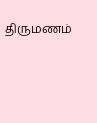திருமணம்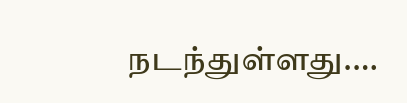நடந்துள்ளது.…